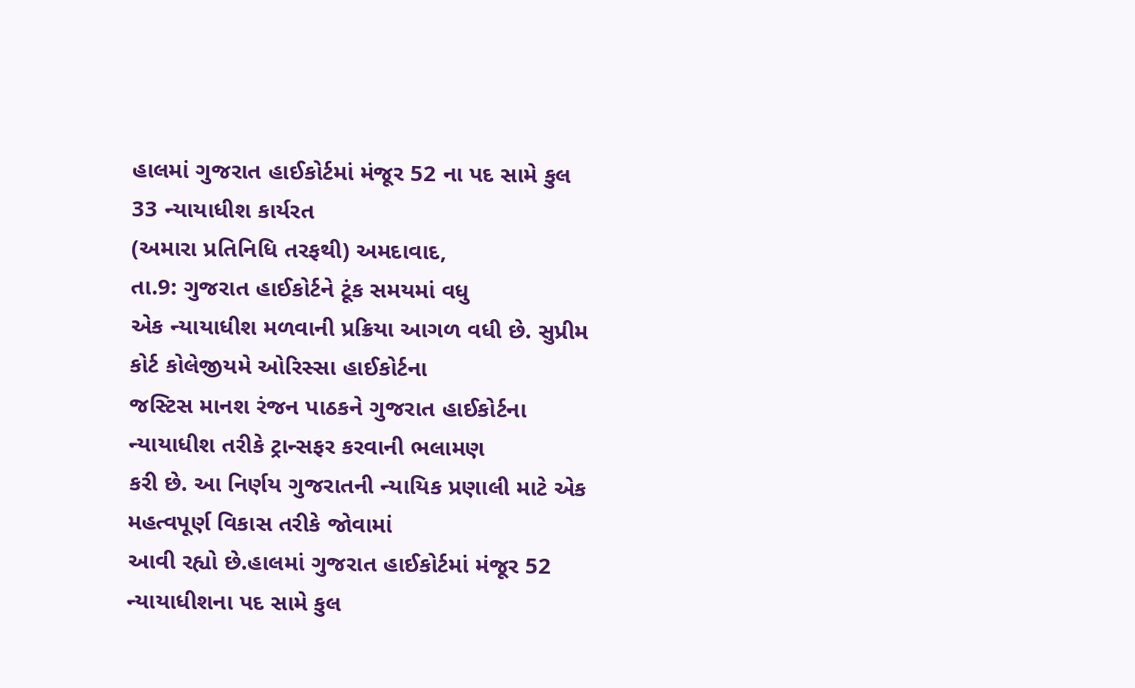હાલમાં ગુજરાત હાઈકોર્ટમાં મંજૂર 52 ના પદ સામે કુલ 33 ન્યાયાધીશ કાર્યરત
(અમારા પ્રતિનિધિ તરફથી) અમદાવાદ,
તા.9: ગુજરાત હાઈકોર્ટને ટૂંક સમયમાં વધુ
એક ન્યાયાધીશ મળવાની પ્રક્રિયા આગળ વધી છે. સુપ્રીમ કોર્ટ કોલેજીયમે ઓરિસ્સા હાઈકોર્ટના
જસ્ટિસ માનશ રંજન પાઠકને ગુજરાત હાઈકોર્ટના ન્યાયાધીશ તરીકે ટ્રાન્સફર કરવાની ભલામણ
કરી છે. આ નિર્ણય ગુજરાતની ન્યાયિક પ્રણાલી માટે એક મહત્વપૂર્ણ વિકાસ તરીકે જોવામાં
આવી રહ્યો છે.હાલમાં ગુજરાત હાઈકોર્ટમાં મંજૂર 52 ન્યાયાધીશના પદ સામે કુલ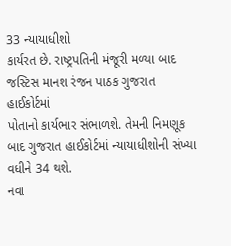33 ન્યાયાધીશો
કાર્યરત છે. રાષ્ટ્રપતિની મંજૂરી મળ્યા બાદ જસ્ટિસ માનશ રંજન પાઠક ગુજરાત હાઈકોર્ટમાં
પોતાનો કાર્યભાર સંભાળશે. તેમની નિમણૂક બાદ ગુજરાત હાઈકોર્ટમાં ન્યાયાધીશોની સંખ્યા
વધીને 34 થશે.
નવા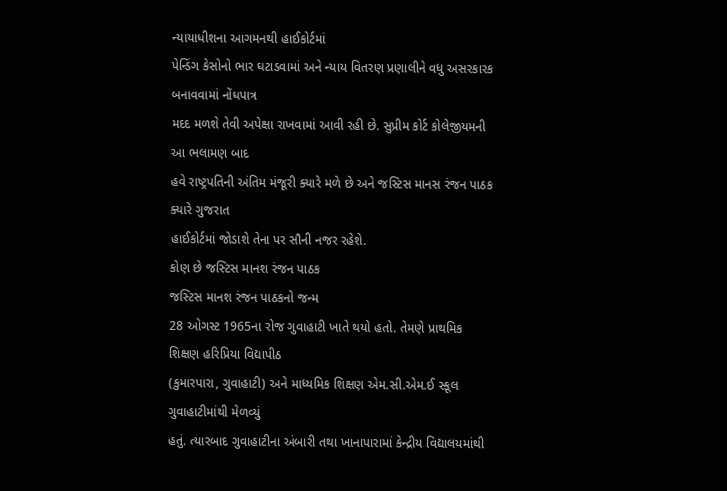ન્યાયાધીશના આગમનથી હાઈકોર્ટમાં
પેન્ડિંગ કેસોનો ભાર ઘટાડવામાં અને ન્યાય વિતરણ પ્રણાલીને વધુ અસરકારક બનાવવામાં નોંધપાત્ર
મદદ મળશે તેવી અપેક્ષા રાખવામાં આવી રહી છે. સુપ્રીમ કોર્ટ કોલેજીયમની આ ભલામણ બાદ
હવે રાષ્ટ્રપતિની અંતિમ મંજૂરી ક્યારે મળે છે અને જસ્ટિસ માનસ રંજન પાઠક ક્યારે ગુજરાત
હાઈકોર્ટમાં જોડાશે તેના પર સૌની નજર રહેશે.
કોણ છે જસ્ટિસ માનશ રંજન પાઠક
જસ્ટિસ માનશ રંજન પાઠકનો જન્મ
28 ઓગસ્ટ 1965ના રોજ ગુવાહાટી ખાતે થયો હતો. તેમણે પ્રાથમિક શિક્ષણ હરિપ્રિયા વિદ્યાપીઠ
(કુમારપારા, ગુવાહાટી) અને માધ્યમિક શિક્ષણ એમ.સી.એમ.ઈ સ્કૂલ ગુવાહાટીમાંથી મેળવ્યું
હતું. ત્યારબાદ ગુવાહાટીના અંબારી તથા ખાનાપારામાં કેન્દ્રીય વિદ્યાલયમાંથી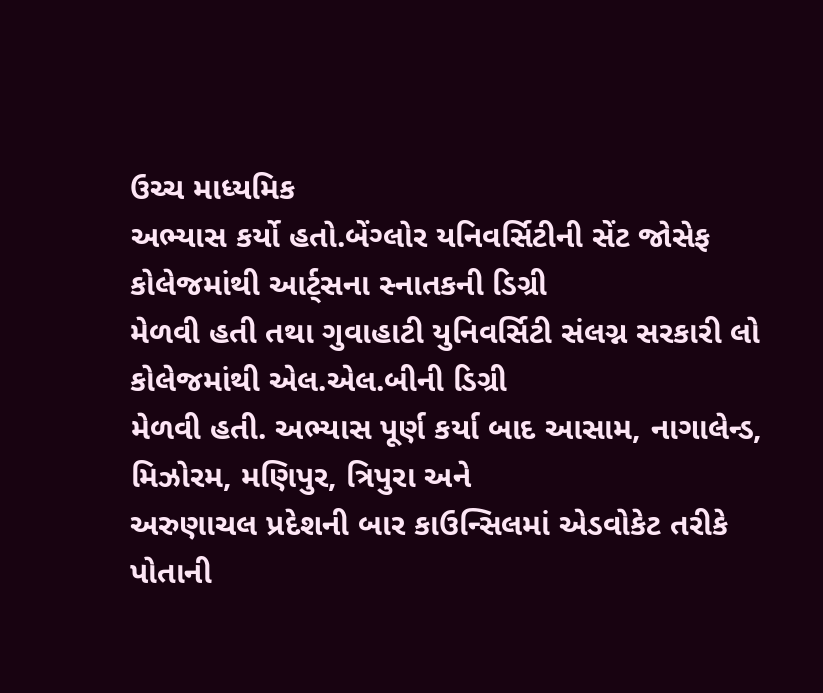ઉચ્ચ માધ્યમિક
અભ્યાસ કર્યો હતો.બેંગ્લોર યનિવર્સિટીની સેંટ જોસેફ કોલેજમાંથી આર્ટ્સના સ્નાતકની ડિગ્રી
મેળવી હતી તથા ગુવાહાટી યુનિવર્સિટી સંલગ્ન સરકારી લો કોલેજમાંથી એલ.એલ.બીની ડિગ્રી
મેળવી હતી. અભ્યાસ પૂર્ણ કર્યા બાદ આસામ, નાગાલેન્ડ, મિઝોરમ, મણિપુર, ત્રિપુરા અને
અરુણાચલ પ્રદેશની બાર કાઉન્સિલમાં એડવોકેટ તરીકે પોતાની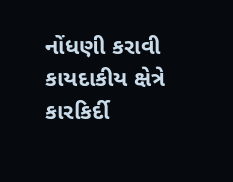નોંધણી કરાવી કાયદાકીય ક્ષેત્રે
કારકિર્દી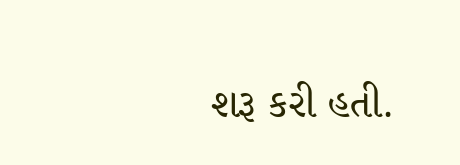શરૂ કરી હતી.